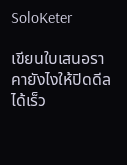SoloKeter

เขียนใบเสนอราคายังไงให้ปิดดีลได้เร็ว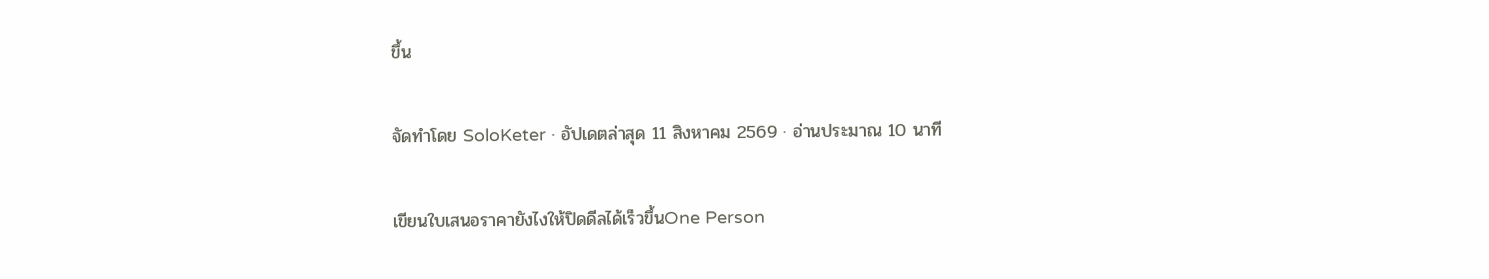ขึ้น

จัดทำโดย SoloKeter · อัปเดตล่าสุด 11 สิงหาคม 2569 · อ่านประมาณ 10 นาที

เขียนใบเสนอราคายังไงให้ปิดดีลได้เร็วขึ้นOne Person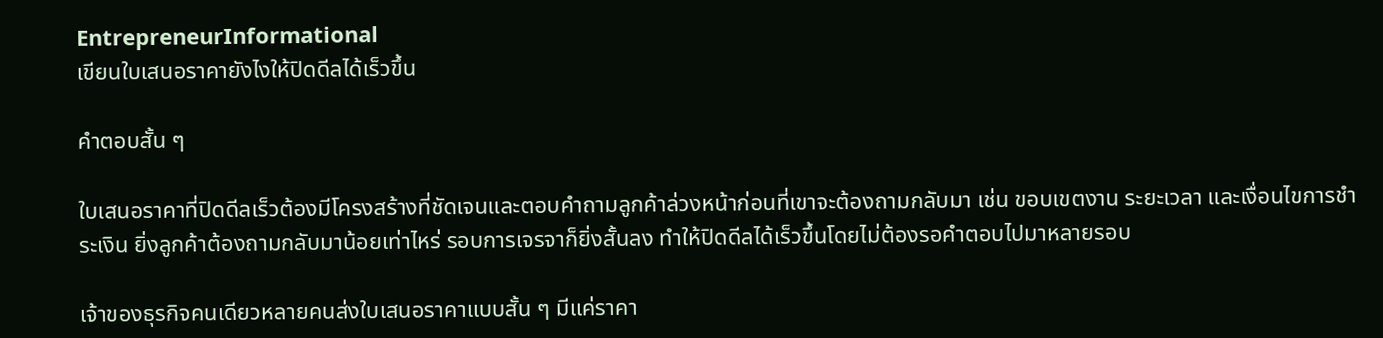EntrepreneurInformational
เขียนใบเสนอราคายังไงให้ปิดดีลได้เร็วขึ้น

คำตอบสั้น ๆ

ใบเสนอราคาที่ปิดดีลเร็วต้องมีโครงสร้างที่ชัดเจนและตอบคำถามลูกค้าล่วงหน้าก่อนที่เขาจะต้องถามกลับมา เช่น ขอบเขตงาน ระยะเวลา และเงื่อนไขการชำระเงิน ยิ่งลูกค้าต้องถามกลับมาน้อยเท่าไหร่ รอบการเจรจาก็ยิ่งสั้นลง ทำให้ปิดดีลได้เร็วขึ้นโดยไม่ต้องรอคำตอบไปมาหลายรอบ

เจ้าของธุรกิจคนเดียวหลายคนส่งใบเสนอราคาแบบสั้น ๆ มีแค่ราคา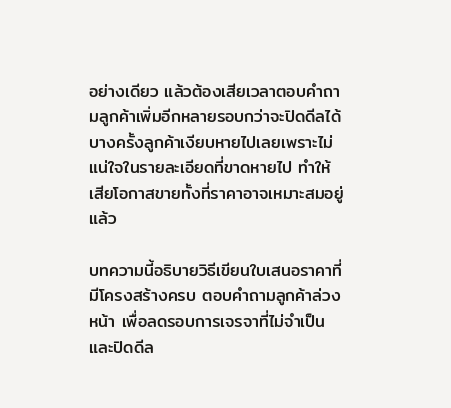อย่างเดียว แล้วต้องเสียเวลาตอบคำถามลูกค้าเพิ่มอีกหลายรอบกว่าจะปิดดีลได้ บางครั้งลูกค้าเงียบหายไปเลยเพราะไม่แน่ใจในรายละเอียดที่ขาดหายไป ทำให้เสียโอกาสขายทั้งที่ราคาอาจเหมาะสมอยู่แล้ว

บทความนี้อธิบายวิธีเขียนใบเสนอราคาที่มีโครงสร้างครบ ตอบคำถามลูกค้าล่วงหน้า เพื่อลดรอบการเจรจาที่ไม่จำเป็นและปิดดีล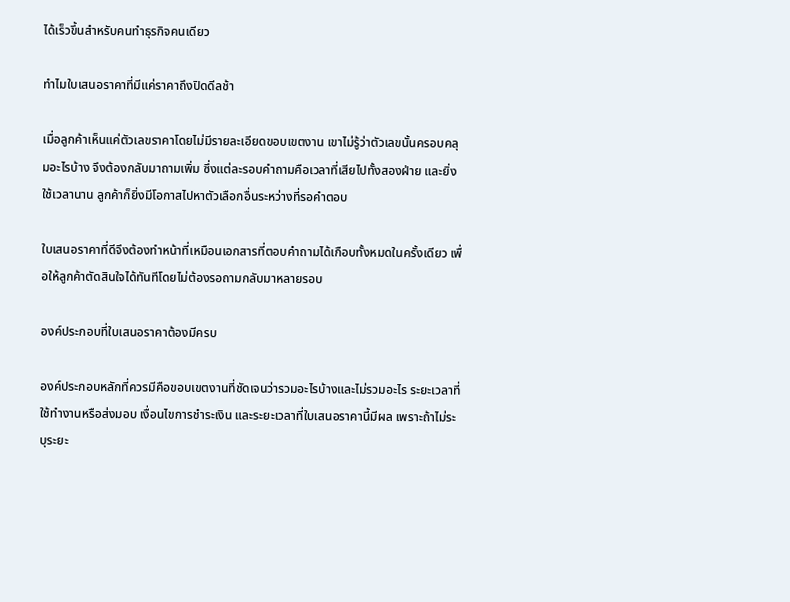ได้เร็วขึ้นสำหรับคนทำธุรกิจคนเดียว

ทำไมใบเสนอราคาที่มีแค่ราคาถึงปิดดีลช้า

เมื่อลูกค้าเห็นแค่ตัวเลขราคาโดยไม่มีรายละเอียดขอบเขตงาน เขาไม่รู้ว่าตัวเลขนั้นครอบคลุมอะไรบ้าง จึงต้องกลับมาถามเพิ่ม ซึ่งแต่ละรอบคำถามคือเวลาที่เสียไปทั้งสองฝ่าย และยิ่งใช้เวลานาน ลูกค้าก็ยิ่งมีโอกาสไปหาตัวเลือกอื่นระหว่างที่รอคำตอบ

ใบเสนอราคาที่ดีจึงต้องทำหน้าที่เหมือนเอกสารที่ตอบคำถามได้เกือบทั้งหมดในครั้งเดียว เพื่อให้ลูกค้าตัดสินใจได้ทันทีโดยไม่ต้องรอถามกลับมาหลายรอบ

องค์ประกอบที่ใบเสนอราคาต้องมีครบ

องค์ประกอบหลักที่ควรมีคือขอบเขตงานที่ชัดเจนว่ารวมอะไรบ้างและไม่รวมอะไร ระยะเวลาที่ใช้ทำงานหรือส่งมอบ เงื่อนไขการชำระเงิน และระยะเวลาที่ใบเสนอราคานี้มีผล เพราะถ้าไม่ระบุระยะ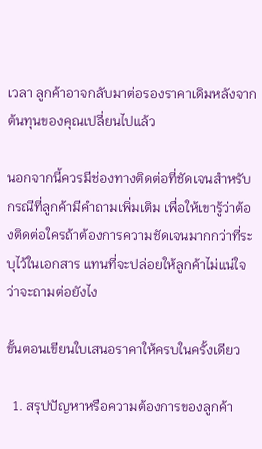เวลา ลูกค้าอาจกลับมาต่อรองราคาเดิมหลังจากต้นทุนของคุณเปลี่ยนไปแล้ว

นอกจากนี้ควรมีช่องทางติดต่อที่ชัดเจนสำหรับกรณีที่ลูกค้ามีคำถามเพิ่มเติม เพื่อให้เขารู้ว่าต้องติดต่อใครถ้าต้องการความชัดเจนมากกว่าที่ระบุไว้ในเอกสาร แทนที่จะปล่อยให้ลูกค้าไม่แน่ใจว่าจะถามต่อยังไง

ขั้นตอนเขียนใบเสนอราคาให้ครบในครั้งเดียว

  1. สรุปปัญหาหรือความต้องการของลูกค้า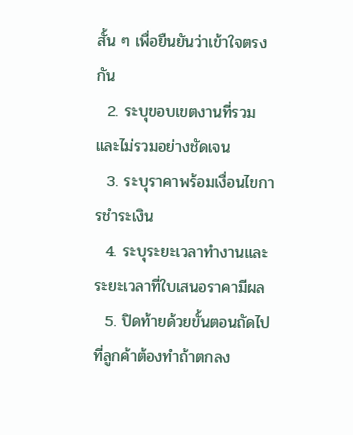สั้น ๆ เพื่อยืนยันว่าเข้าใจตรงกัน
  2. ระบุขอบเขตงานที่รวมและไม่รวมอย่างชัดเจน
  3. ระบุราคาพร้อมเงื่อนไขการชำระเงิน
  4. ระบุระยะเวลาทำงานและระยะเวลาที่ใบเสนอราคามีผล
  5. ปิดท้ายด้วยขั้นตอนถัดไปที่ลูกค้าต้องทำถ้าตกลง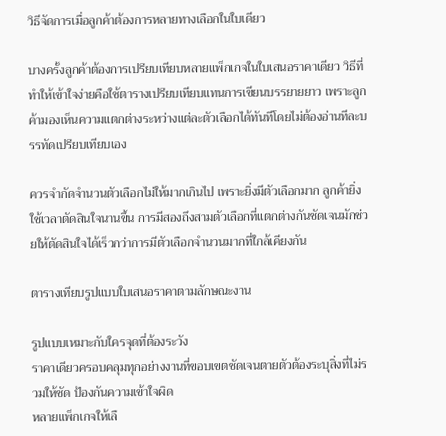วิธีจัดการเมื่อลูกค้าต้องการหลายทางเลือกในใบเดียว

บางครั้งลูกค้าต้องการเปรียบเทียบหลายแพ็กเกจในใบเสนอราคาเดียว วิธีที่ทำให้เข้าใจง่ายคือใช้ตารางเปรียบเทียบแทนการเขียนบรรยายยาว เพราะลูกค้ามองเห็นความแตกต่างระหว่างแต่ละตัวเลือกได้ทันทีโดยไม่ต้องอ่านทีละบรรทัดเปรียบเทียบเอง

ควรจำกัดจำนวนตัวเลือกไม่ให้มากเกินไป เพราะยิ่งมีตัวเลือกมาก ลูกค้ายิ่งใช้เวลาตัดสินใจนานขึ้น การมีสองถึงสามตัวเลือกที่แตกต่างกันชัดเจนมักช่วยให้ตัดสินใจได้เร็วกว่าการมีตัวเลือกจำนวนมากที่ใกล้เคียงกัน

ตารางเทียบรูปแบบใบเสนอราคาตามลักษณะงาน

รูปแบบเหมาะกับใครจุดที่ต้องระวัง
ราคาเดียวครอบคลุมทุกอย่างงานที่ขอบเขตชัดเจนตายตัวต้องระบุสิ่งที่ไม่รวมให้ชัด ป้องกันความเข้าใจผิด
หลายแพ็กเกจให้เลื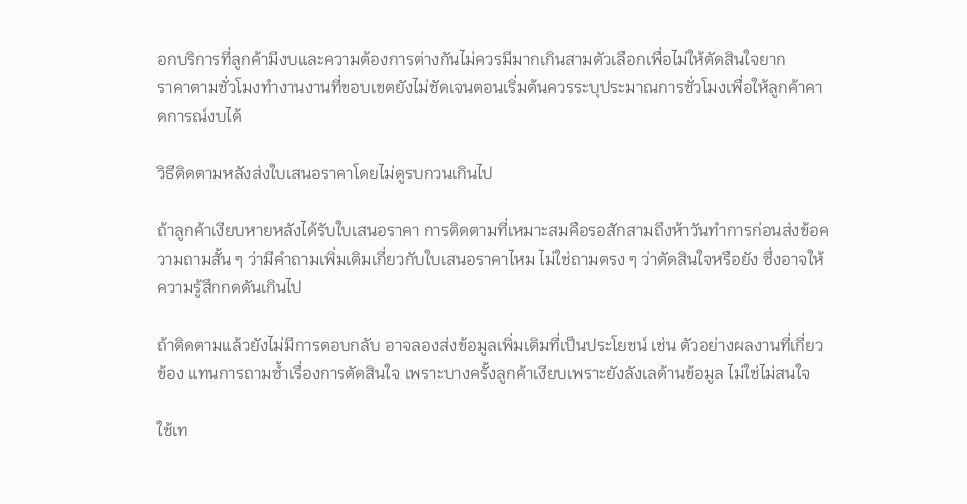อกบริการที่ลูกค้ามีงบและความต้องการต่างกันไม่ควรมีมากเกินสามตัวเลือกเพื่อไม่ให้ตัดสินใจยาก
ราคาตามชั่วโมงทำงานงานที่ขอบเขตยังไม่ชัดเจนตอนเริ่มต้นควรระบุประมาณการชั่วโมงเพื่อให้ลูกค้าคาดการณ์งบได้

วิธีติดตามหลังส่งใบเสนอราคาโดยไม่ดูรบกวนเกินไป

ถ้าลูกค้าเงียบหายหลังได้รับใบเสนอราคา การติดตามที่เหมาะสมคือรอสักสามถึงห้าวันทำการก่อนส่งข้อความถามสั้น ๆ ว่ามีคำถามเพิ่มเติมเกี่ยวกับใบเสนอราคาไหม ไม่ใช่ถามตรง ๆ ว่าตัดสินใจหรือยัง ซึ่งอาจให้ความรู้สึกกดดันเกินไป

ถ้าติดตามแล้วยังไม่มีการตอบกลับ อาจลองส่งข้อมูลเพิ่มเติมที่เป็นประโยชน์ เช่น ตัวอย่างผลงานที่เกี่ยวข้อง แทนการถามซ้ำเรื่องการตัดสินใจ เพราะบางครั้งลูกค้าเงียบเพราะยังลังเลด้านข้อมูล ไม่ใช่ไม่สนใจ

ใช้เท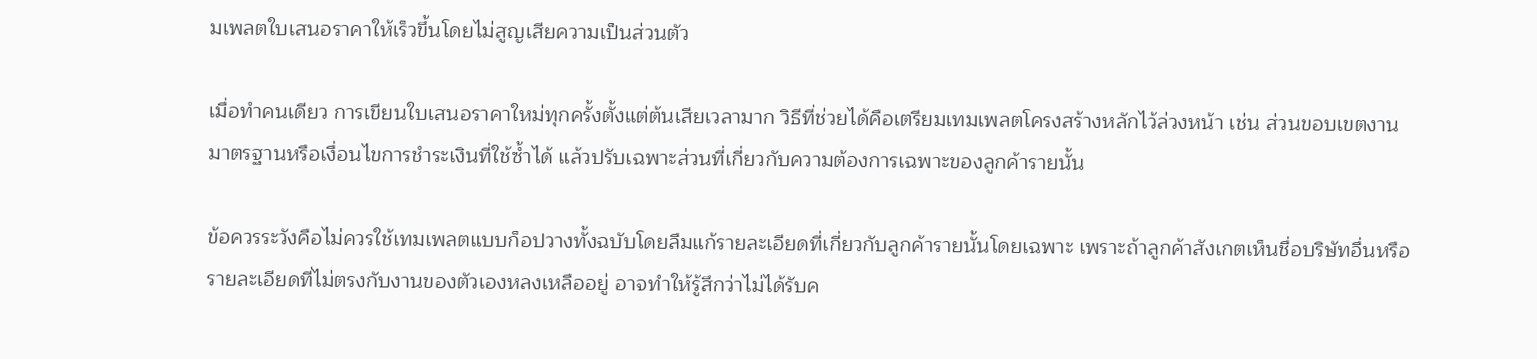มเพลตใบเสนอราคาให้เร็วขึ้นโดยไม่สูญเสียความเป็นส่วนตัว

เมื่อทำคนเดียว การเขียนใบเสนอราคาใหม่ทุกครั้งตั้งแต่ต้นเสียเวลามาก วิธีที่ช่วยได้คือเตรียมเทมเพลตโครงสร้างหลักไว้ล่วงหน้า เช่น ส่วนขอบเขตงานมาตรฐานหรือเงื่อนไขการชำระเงินที่ใช้ซ้ำได้ แล้วปรับเฉพาะส่วนที่เกี่ยวกับความต้องการเฉพาะของลูกค้ารายนั้น

ข้อควรระวังคือไม่ควรใช้เทมเพลตแบบก็อปวางทั้งฉบับโดยลืมแก้รายละเอียดที่เกี่ยวกับลูกค้ารายนั้นโดยเฉพาะ เพราะถ้าลูกค้าสังเกตเห็นชื่อบริษัทอื่นหรือรายละเอียดที่ไม่ตรงกับงานของตัวเองหลงเหลืออยู่ อาจทำให้รู้สึกว่าไม่ได้รับค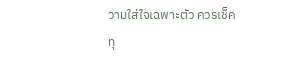วามใส่ใจเฉพาะตัว ควรเช็คทุ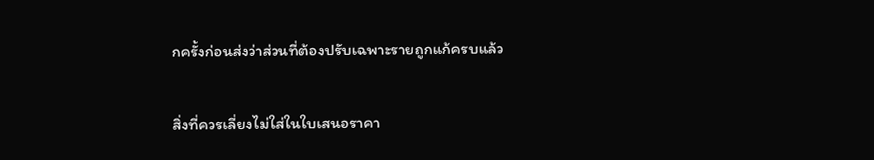กครั้งก่อนส่งว่าส่วนที่ต้องปรับเฉพาะรายถูกแก้ครบแล้ว

สิ่งที่ควรเลี่ยงไม่ใส่ในใบเสนอราคา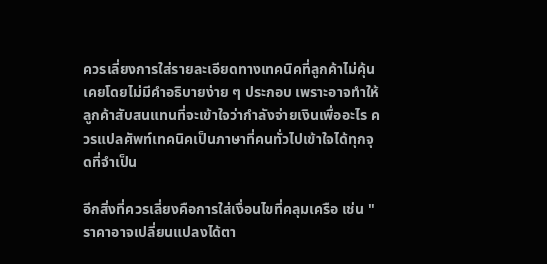ควรเลี่ยงการใส่รายละเอียดทางเทคนิคที่ลูกค้าไม่คุ้นเคยโดยไม่มีคำอธิบายง่าย ๆ ประกอบ เพราะอาจทำให้ลูกค้าสับสนแทนที่จะเข้าใจว่ากำลังจ่ายเงินเพื่ออะไร ควรแปลศัพท์เทคนิคเป็นภาษาที่คนทั่วไปเข้าใจได้ทุกจุดที่จำเป็น

อีกสิ่งที่ควรเลี่ยงคือการใส่เงื่อนไขที่คลุมเครือ เช่น "ราคาอาจเปลี่ยนแปลงได้ตา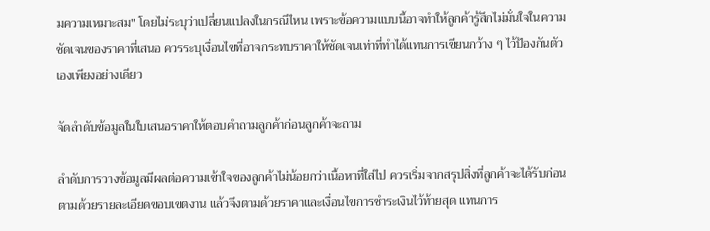มความเหมาะสม" โดยไม่ระบุว่าเปลี่ยนแปลงในกรณีไหน เพราะข้อความแบบนี้อาจทำให้ลูกค้ารู้สึกไม่มั่นใจในความชัดเจนของราคาที่เสนอ ควรระบุเงื่อนไขที่อาจกระทบราคาให้ชัดเจนเท่าที่ทำได้แทนการเขียนกว้าง ๆ ไว้ป้องกันตัวเองเพียงอย่างเดียว

จัดลำดับข้อมูลในใบเสนอราคาให้ตอบคำถามลูกค้าก่อนลูกค้าจะถาม

ลำดับการวางข้อมูลมีผลต่อความเข้าใจของลูกค้าไม่น้อยกว่าเนื้อหาที่ใส่ไป ควรเริ่มจากสรุปสิ่งที่ลูกค้าจะได้รับก่อน ตามด้วยรายละเอียดขอบเขตงาน แล้วจึงตามด้วยราคาและเงื่อนไขการชำระเงินไว้ท้ายสุด แทนการ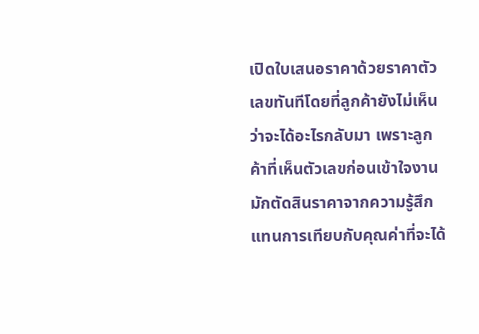เปิดใบเสนอราคาด้วยราคาตัวเลขทันทีโดยที่ลูกค้ายังไม่เห็นว่าจะได้อะไรกลับมา เพราะลูกค้าที่เห็นตัวเลขก่อนเข้าใจงานมักตัดสินราคาจากความรู้สึกแทนการเทียบกับคุณค่าที่จะได้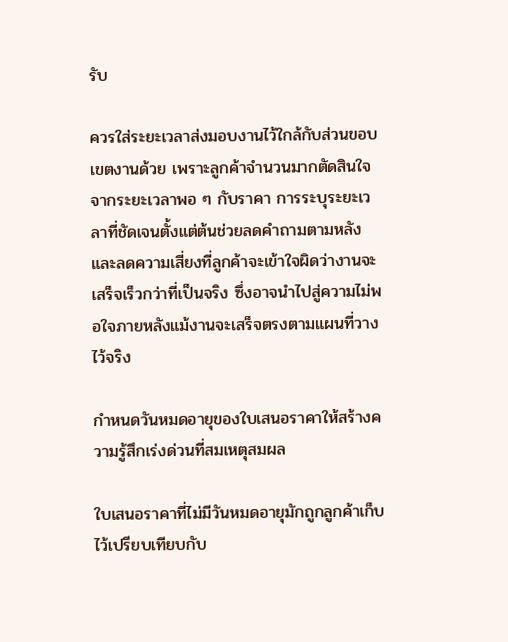รับ

ควรใส่ระยะเวลาส่งมอบงานไว้ใกล้กับส่วนขอบเขตงานด้วย เพราะลูกค้าจำนวนมากตัดสินใจจากระยะเวลาพอ ๆ กับราคา การระบุระยะเวลาที่ชัดเจนตั้งแต่ต้นช่วยลดคำถามตามหลังและลดความเสี่ยงที่ลูกค้าจะเข้าใจผิดว่างานจะเสร็จเร็วกว่าที่เป็นจริง ซึ่งอาจนำไปสู่ความไม่พอใจภายหลังแม้งานจะเสร็จตรงตามแผนที่วางไว้จริง

กำหนดวันหมดอายุของใบเสนอราคาให้สร้างความรู้สึกเร่งด่วนที่สมเหตุสมผล

ใบเสนอราคาที่ไม่มีวันหมดอายุมักถูกลูกค้าเก็บไว้เปรียบเทียบกับ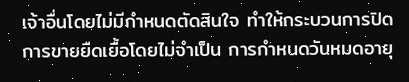เจ้าอื่นโดยไม่มีกำหนดตัดสินใจ ทำให้กระบวนการปิดการขายยืดเยื้อโดยไม่จำเป็น การกำหนดวันหมดอายุ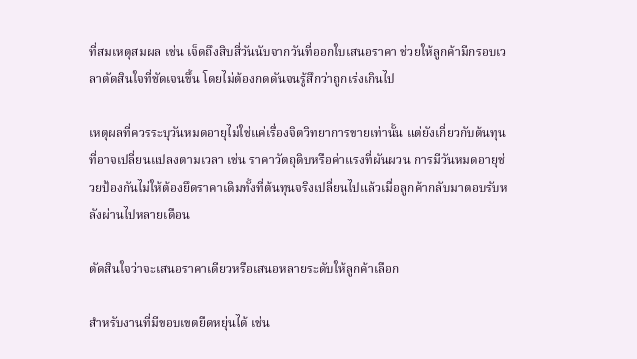ที่สมเหตุสมผล เช่น เจ็ดถึงสิบสี่วันนับจากวันที่ออกใบเสนอราคา ช่วยให้ลูกค้ามีกรอบเวลาตัดสินใจที่ชัดเจนขึ้น โดยไม่ต้องกดดันจนรู้สึกว่าถูกเร่งเกินไป

เหตุผลที่ควรระบุวันหมดอายุไม่ใช่แค่เรื่องจิตวิทยาการขายเท่านั้น แต่ยังเกี่ยวกับต้นทุนที่อาจเปลี่ยนแปลงตามเวลา เช่น ราคาวัตถุดิบหรือค่าแรงที่ผันผวน การมีวันหมดอายุช่วยป้องกันไม่ให้ต้องยึดราคาเดิมทั้งที่ต้นทุนจริงเปลี่ยนไปแล้วเมื่อลูกค้ากลับมาตอบรับหลังผ่านไปหลายเดือน

ตัดสินใจว่าจะเสนอราคาเดียวหรือเสนอหลายระดับให้ลูกค้าเลือก

สำหรับงานที่มีขอบเขตยืดหยุ่นได้ เช่น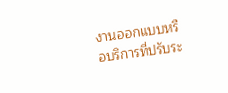งานออกแบบหรือบริการที่ปรับระ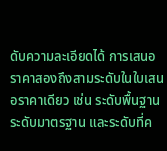ดับความละเอียดได้ การเสนอราคาสองถึงสามระดับในใบเสนอราคาเดียว เช่น ระดับพื้นฐาน ระดับมาตรฐาน และระดับที่ค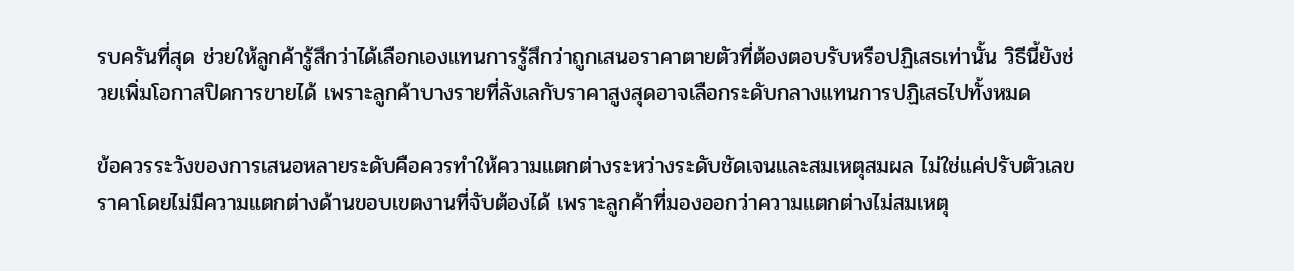รบครันที่สุด ช่วยให้ลูกค้ารู้สึกว่าได้เลือกเองแทนการรู้สึกว่าถูกเสนอราคาตายตัวที่ต้องตอบรับหรือปฏิเสธเท่านั้น วิธีนี้ยังช่วยเพิ่มโอกาสปิดการขายได้ เพราะลูกค้าบางรายที่ลังเลกับราคาสูงสุดอาจเลือกระดับกลางแทนการปฏิเสธไปทั้งหมด

ข้อควรระวังของการเสนอหลายระดับคือควรทำให้ความแตกต่างระหว่างระดับชัดเจนและสมเหตุสมผล ไม่ใช่แค่ปรับตัวเลขราคาโดยไม่มีความแตกต่างด้านขอบเขตงานที่จับต้องได้ เพราะลูกค้าที่มองออกว่าความแตกต่างไม่สมเหตุ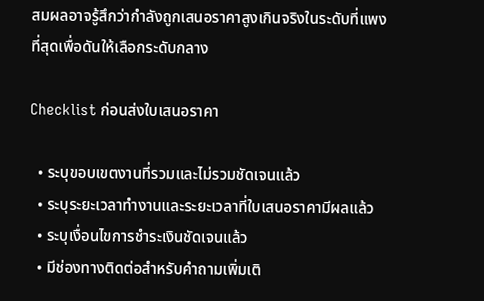สมผลอาจรู้สึกว่ากำลังถูกเสนอราคาสูงเกินจริงในระดับที่แพงที่สุดเพื่อดันให้เลือกระดับกลาง

Checklist ก่อนส่งใบเสนอราคา

  • ระบุขอบเขตงานที่รวมและไม่รวมชัดเจนแล้ว
  • ระบุระยะเวลาทำงานและระยะเวลาที่ใบเสนอราคามีผลแล้ว
  • ระบุเงื่อนไขการชำระเงินชัดเจนแล้ว
  • มีช่องทางติดต่อสำหรับคำถามเพิ่มเติ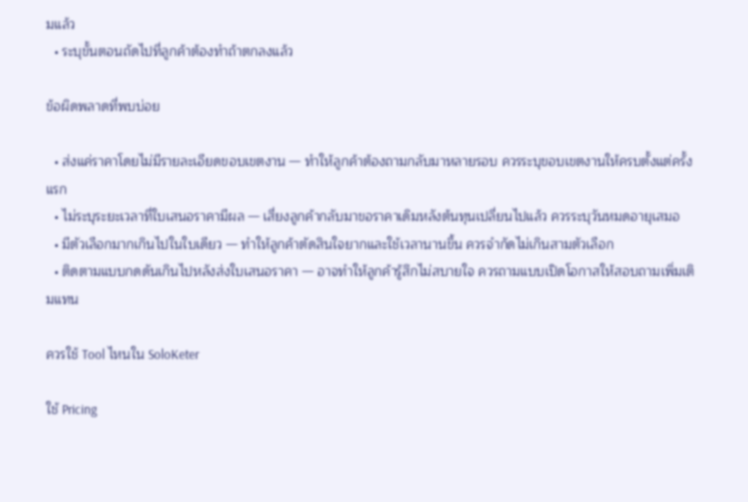มแล้ว
  • ระบุขั้นตอนถัดไปที่ลูกค้าต้องทำถ้าตกลงแล้ว

ข้อผิดพลาดที่พบบ่อย

  • ส่งแค่ราคาโดยไม่มีรายละเอียดขอบเขตงาน — ทำให้ลูกค้าต้องถามกลับมาหลายรอบ ควรระบุขอบเขตงานให้ครบตั้งแต่ครั้งแรก
  • ไม่ระบุระยะเวลาที่ใบเสนอราคามีผล — เสี่ยงลูกค้ากลับมาขอราคาเดิมหลังต้นทุนเปลี่ยนไปแล้ว ควรระบุวันหมดอายุเสมอ
  • มีตัวเลือกมากเกินไปในใบเดียว — ทำให้ลูกค้าตัดสินใจยากและใช้เวลานานขึ้น ควรจำกัดไม่เกินสามตัวเลือก
  • ติดตามแบบกดดันเกินไปหลังส่งใบเสนอราคา — อาจทำให้ลูกค้ารู้สึกไม่สบายใจ ควรถามแบบเปิดโอกาสให้สอบถามเพิ่มเติมแทน

ควรใช้ Tool ไหนใน SoloKeter

ใช้ Pricing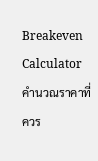Breakeven Calculator คำนวณราคาที่ควร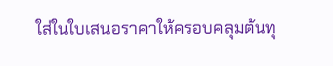ใส่ในใบเสนอราคาให้ครอบคลุมต้นทุ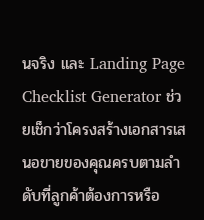นจริง และ Landing Page Checklist Generator ช่วยเช็กว่าโครงสร้างเอกสารเสนอขายของคุณครบตามลำดับที่ลูกค้าต้องการหรือ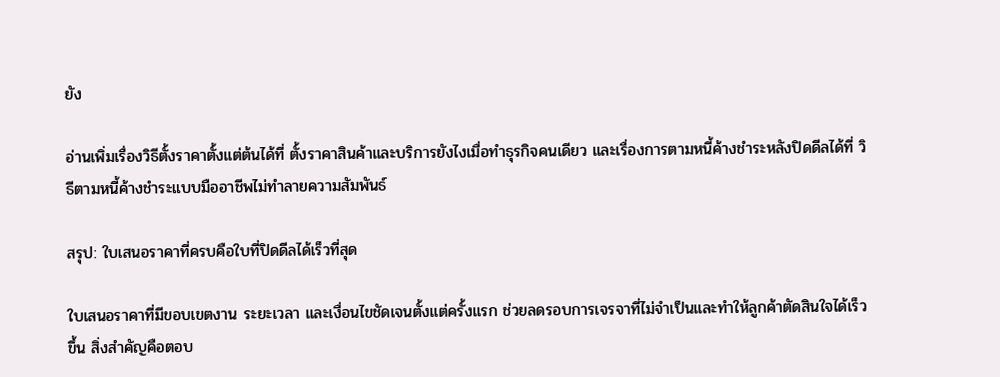ยัง

อ่านเพิ่มเรื่องวิธีตั้งราคาตั้งแต่ต้นได้ที่ ตั้งราคาสินค้าและบริการยังไงเมื่อทำธุรกิจคนเดียว และเรื่องการตามหนี้ค้างชำระหลังปิดดีลได้ที่ วิธีตามหนี้ค้างชำระแบบมืออาชีพไม่ทำลายความสัมพันธ์

สรุป: ใบเสนอราคาที่ครบคือใบที่ปิดดีลได้เร็วที่สุด

ใบเสนอราคาที่มีขอบเขตงาน ระยะเวลา และเงื่อนไขชัดเจนตั้งแต่ครั้งแรก ช่วยลดรอบการเจรจาที่ไม่จำเป็นและทำให้ลูกค้าตัดสินใจได้เร็วขึ้น สิ่งสำคัญคือตอบ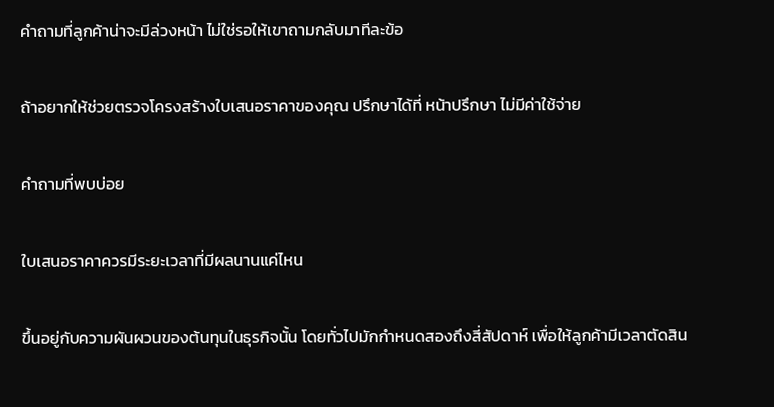คำถามที่ลูกค้าน่าจะมีล่วงหน้า ไม่ใช่รอให้เขาถามกลับมาทีละข้อ

ถ้าอยากให้ช่วยตรวจโครงสร้างใบเสนอราคาของคุณ ปรึกษาได้ที่ หน้าปรึกษา ไม่มีค่าใช้จ่าย

คำถามที่พบบ่อย

ใบเสนอราคาควรมีระยะเวลาที่มีผลนานแค่ไหน

ขึ้นอยู่กับความผันผวนของต้นทุนในธุรกิจนั้น โดยทั่วไปมักกำหนดสองถึงสี่สัปดาห์ เพื่อให้ลูกค้ามีเวลาตัดสิน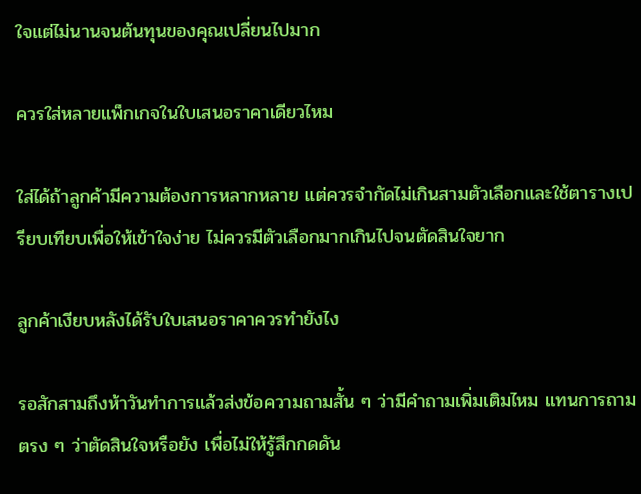ใจแต่ไม่นานจนต้นทุนของคุณเปลี่ยนไปมาก

ควรใส่หลายแพ็กเกจในใบเสนอราคาเดียวไหม

ใส่ได้ถ้าลูกค้ามีความต้องการหลากหลาย แต่ควรจำกัดไม่เกินสามตัวเลือกและใช้ตารางเปรียบเทียบเพื่อให้เข้าใจง่าย ไม่ควรมีตัวเลือกมากเกินไปจนตัดสินใจยาก

ลูกค้าเงียบหลังได้รับใบเสนอราคาควรทำยังไง

รอสักสามถึงห้าวันทำการแล้วส่งข้อความถามสั้น ๆ ว่ามีคำถามเพิ่มเติมไหม แทนการถามตรง ๆ ว่าตัดสินใจหรือยัง เพื่อไม่ให้รู้สึกกดดัน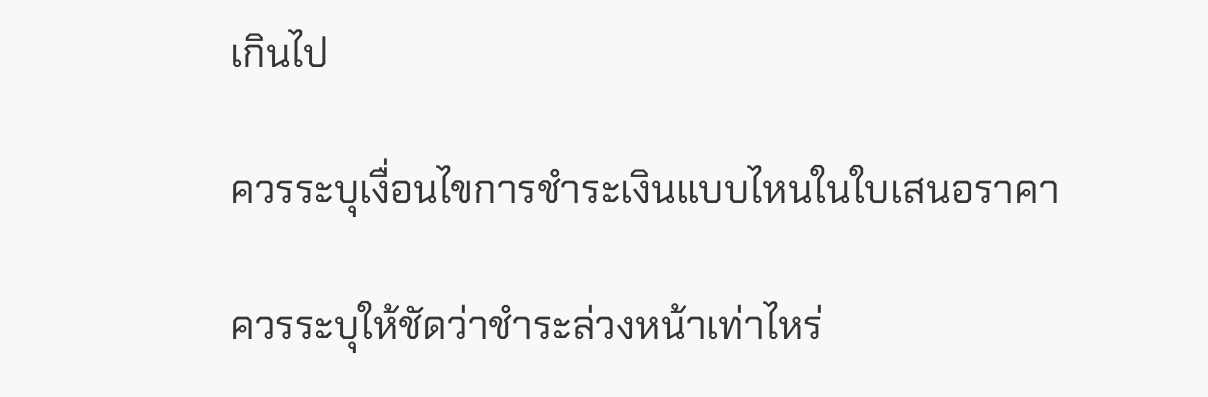เกินไป

ควรระบุเงื่อนไขการชำระเงินแบบไหนในใบเสนอราคา

ควรระบุให้ชัดว่าชำระล่วงหน้าเท่าไหร่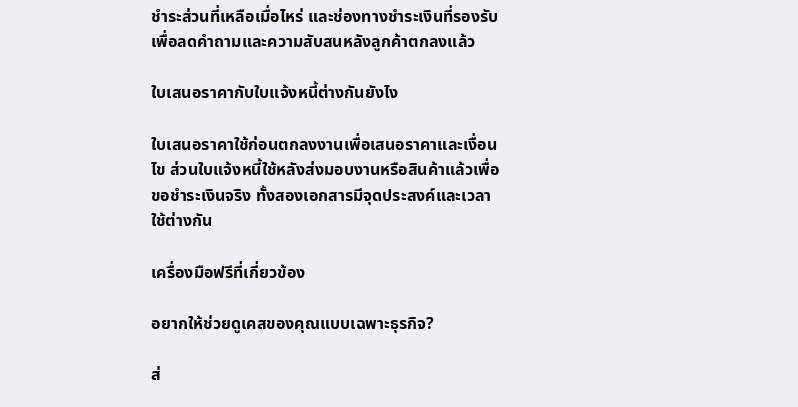ชำระส่วนที่เหลือเมื่อไหร่ และช่องทางชำระเงินที่รองรับ เพื่อลดคำถามและความสับสนหลังลูกค้าตกลงแล้ว

ใบเสนอราคากับใบแจ้งหนี้ต่างกันยังไง

ใบเสนอราคาใช้ก่อนตกลงงานเพื่อเสนอราคาและเงื่อนไข ส่วนใบแจ้งหนี้ใช้หลังส่งมอบงานหรือสินค้าแล้วเพื่อขอชำระเงินจริง ทั้งสองเอกสารมีจุดประสงค์และเวลาใช้ต่างกัน

เครื่องมือฟรีที่เกี่ยวข้อง

อยากให้ช่วยดูเคสของคุณแบบเฉพาะธุรกิจ?

ส่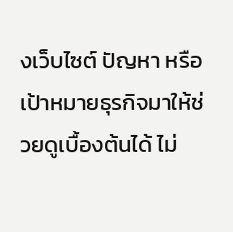งเว็บไซต์ ปัญหา หรือเป้าหมายธุรกิจมาให้ช่วยดูเบื้องต้นได้ ไม่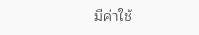มีค่าใช้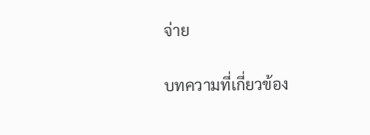จ่าย

บทความที่เกี่ยวข้อง